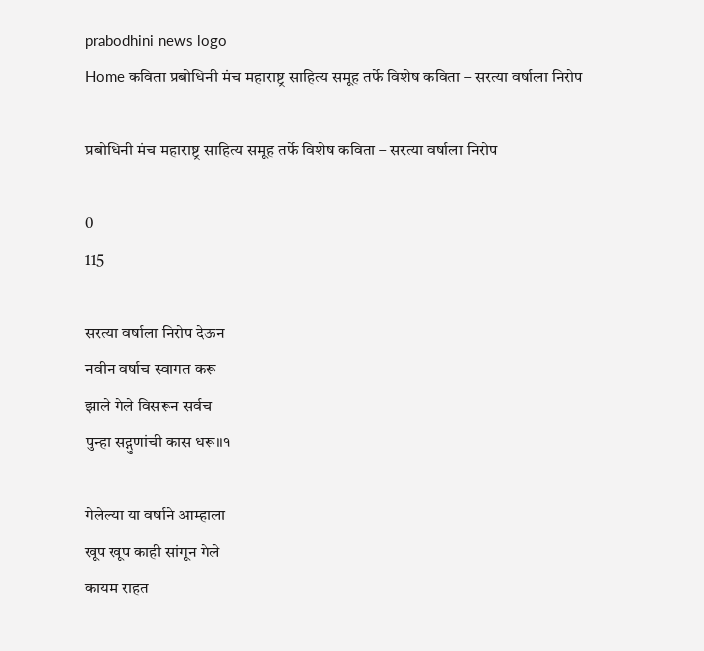prabodhini news logo
Home कविता प्रबोधिनी मंच महाराष्ट्र साहित्य समूह तर्फे विशेष कविता – सरत्या वर्षाला निरोप

प्रबोधिनी मंच महाराष्ट्र साहित्य समूह तर्फे विशेष कविता – सरत्या वर्षाला निरोप

0
115

सरत्या वर्षाला निरोप देऊन
नवीन वर्षाच स्वागत करू
झाले गेले विसरून सर्वच
पुन्हा सद्गुणांची कास धरू।।१

गेलेल्या या वर्षाने आम्हाला
खूप खूप काही सांगून गेले
कायम राहत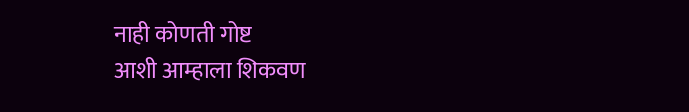नाही कोणती गोष्ट
आशी आम्हाला शिकवण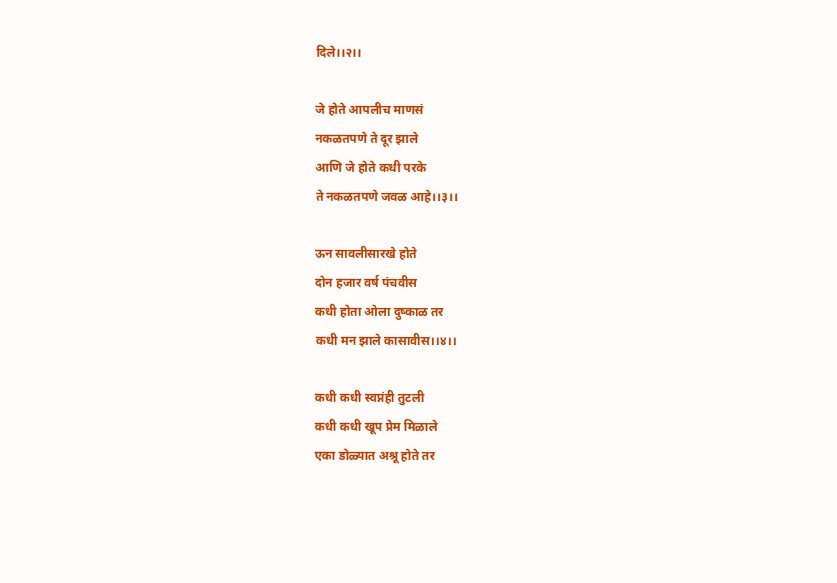दिले।।२।।

जे होते आपलीच माणसं
नकळतपणे ते दूर झाले
आणि जे होते कधी परके
ते नकळतपणे जवळ आहे।।३।।

ऊन सावलीसारखे होते
दोन हजार वर्ष पंचवीस
कधी होता ओला दुष्काळ तर
कधी मन झाले कासावीस।।४।।

कधी कधी स्वप्नंही तुटली
कधी कधी खूप प्रेम मिळाले
एका डोळ्यात अश्रू होते तर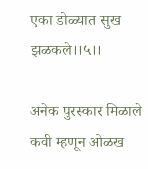एका डोळ्यात सुख झळकले।।५।।

अनेक पुरस्कार मिळाले
कवी म्हणून ओळख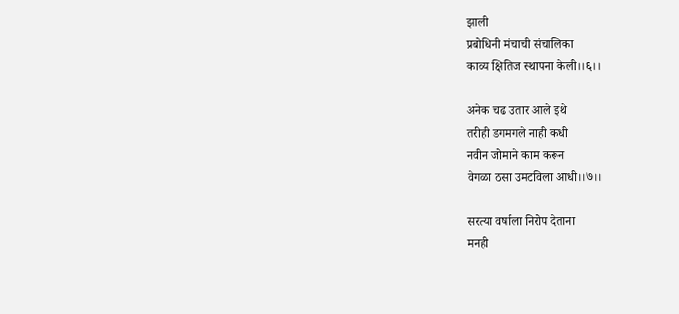झाली
प्रबोधिनी मंचाची संचालिका
काव्य क्षितिज स्थापना केली।।६।।

अनेक चढ उतार आले इथे
तरीही डगमगले नाही कधी
नवीन जोमाने काम करून
वेगळा ठसा उमटविला आधी।।७।।

सरत्या वर्षाला निरोप देताना
मनही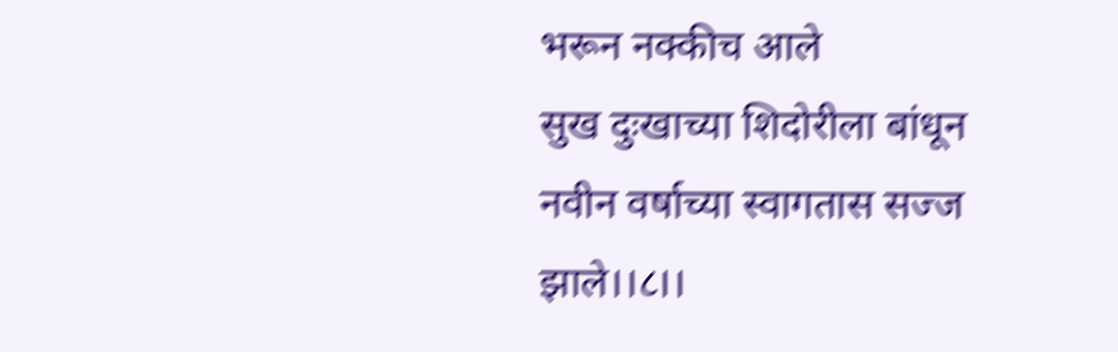भरून नक्कीच आले
सुख दुःखाच्या शिदोरीला बांधून
नवीन वर्षाच्या स्वागतास सज्ज झाले।।८।।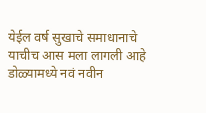येईल वर्ष सुखाचे समाधानाचे
याचीच आस मला लागली आहे
डोळ्यामध्ये नवं नवीन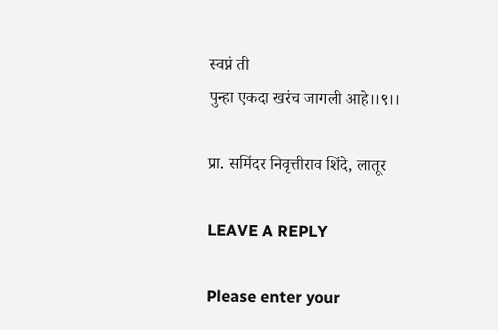स्वप्नं ती
पुन्हा एकदा खरंच जागली आहे।।९।।

प्रा. समिंदर निवृत्तीराव शिंदे, लातूर

LEAVE A REPLY

Please enter your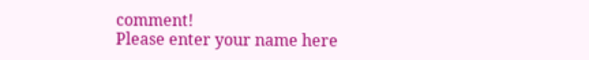comment!
Please enter your name here